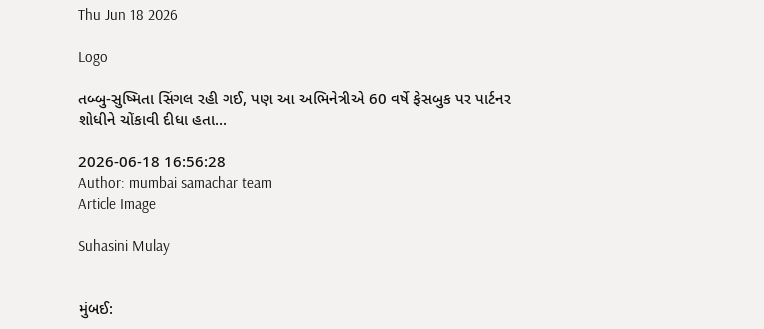Thu Jun 18 2026

Logo

તબ્બુ-સુષ્મિતા સિંગલ રહી ગઈ, પણ આ અભિનેત્રીએ 60 વર્ષે ફેસબુક પર પાર્ટનર શોધીને ચોંકાવી દીધા હતા...

2026-06-18 16:56:28
Author: mumbai samachar team
Article Image

Suhasini Mulay


મુંબઈ: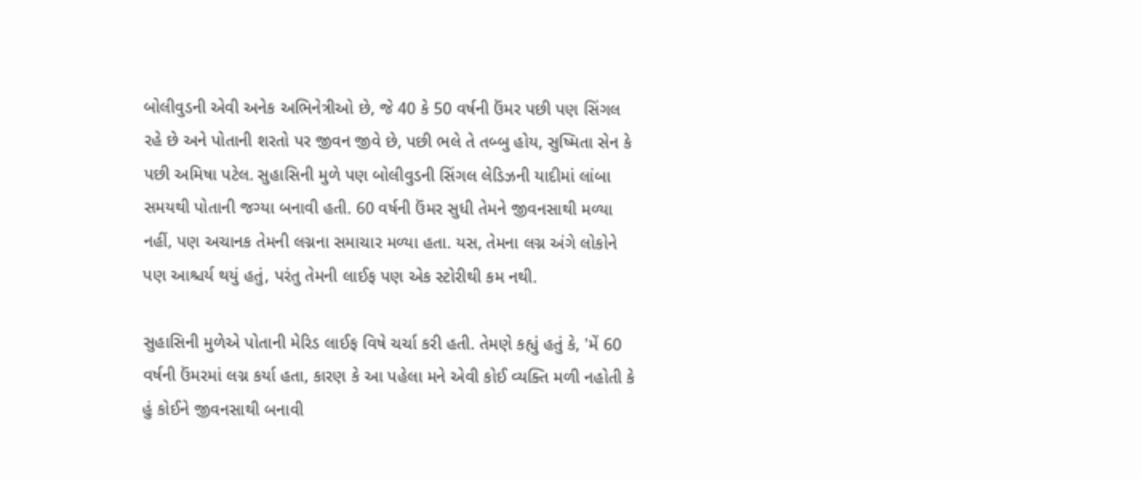બોલીવુડની એવી અનેક અભિનેત્રીઓ છે, જે 40 કે 50 વર્ષની ઉંમર પછી પણ સિંગલ રહે છે અને પોતાની શરતો પર જીવન જીવે છે, પછી ભલે તે તબ્બુ હોય, સુષ્મિતા સેન કે પછી અમિષા પટેલ. સુહાસિની મુળે પણ બોલીવુડની સિંગલ લેડિઝની યાદીમાં લાંબા સમયથી પોતાની જગ્યા બનાવી હતી. 60 વર્ષની ઉંમર સુધી તેમને જીવનસાથી મળ્યા નહીં, પણ અચાનક તેમની લગ્નના સમાચાર મળ્યા હતા. યસ, તેમના લગ્ન અંગે લોકોને પણ આશ્ચર્ય થયું હતું, પરંતુ તેમની લાઈફ પણ એક સ્ટોરીથી કમ નથી.

સુહાસિની મુળેએ પોતાની મેરિડ લાઈફ વિષે ચર્ચા કરી હતી. તેમણે કહ્યું હતું કે, 'મેં 60 વર્ષની ઉંમરમાં લગ્ન કર્યા હતા, કારણ કે આ પહેલા મને એવી કોઈ વ્યક્તિ મળી નહોતી કે હું કોઈને જીવનસાથી બનાવી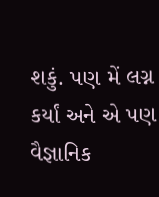શકું. પણ મેં લગ્ન કર્યાં અને એ પણ વૈજ્ઞાનિક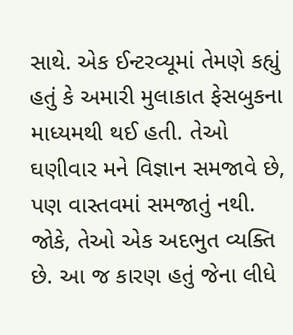સાથે. એક ઈન્ટરવ્યૂમાં તેમણે કહ્યું હતું કે અમારી મુલાકાત ફેસબુકના માધ્યમથી થઈ હતી. તેઓ ઘણીવાર મને વિજ્ઞાન સમજાવે છે, પણ વાસ્તવમાં સમજાતું નથી. જોકે, તેઓ એક અદભુત વ્યક્તિ છે. આ જ કારણ હતું જેના લીધે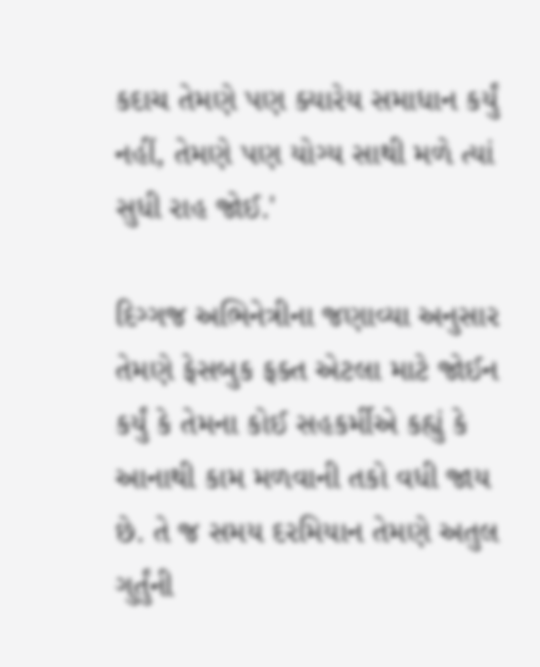કદાચ તેમણે પણ ક્યારેય સમાધાન કર્યું નહીં, તેમણે પણ યોગ્ય સાથી મળે ત્યાં સુધી રાહ જોઈ.'

દિગ્ગજ અભિનેત્રીના જણાવ્યા અનુસાર તેમણે ફેસબુક ફક્ત એટલા માટે જોઈન કર્યું કે તેમના કોઈ સહકર્મીએ કહ્યું કે આનાથી કામ મળવાની તકો વધી જાય છે. તે જ સમય દરમિયાન તેમણે અતુલ ગુર્તુંની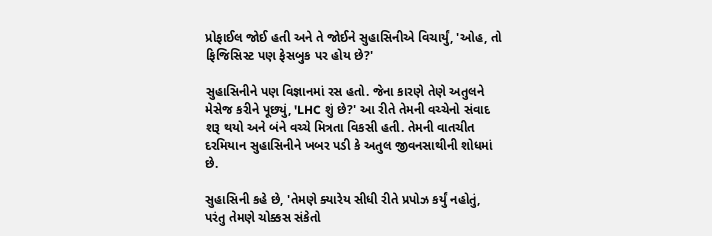પ્રોફાઈલ જોઈ હતી અને તે જોઈને સુહાસિનીએ વિચાર્યું, 'ઓહ, તો ફિજિસિસ્ટ પણ ફેસબુક પર હોય છે?'

સુહાસિનીને પણ વિજ્ઞાનમાં રસ હતો. જેના કારણે તેણે અતુલને મેસેજ કરીને પૂછ્યું, 'LHC શું છે?' આ રીતે તેમની વચ્ચેનો સંવાદ શરૂ થયો અને બંને વચ્ચે મિત્રતા વિકસી હતી. તેમની વાતચીત દરમિયાન સુહાસિનીને ખબર પડી કે અતુલ જીવનસાથીની શોધમાં છે.

સુહાસિની કહે છે, 'તેમણે ક્યારેય સીધી રીતે પ્રપોઝ કર્યું નહોતું, પરંતુ તેમણે ચોક્કસ સંકેતો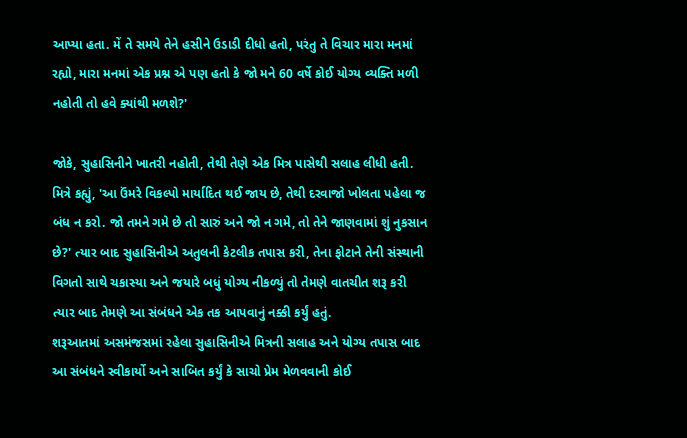આપ્યા હતા. મેં તે સમયે તેને હસીને ઉડાડી દીધો હતો, પરંતુ તે વિચાર મારા મનમાં રહ્યો, મારા મનમાં એક પ્રશ્ન એ પણ હતો કે જો મને 60 વર્ષે કોઈ યોગ્ય વ્યક્તિ મળી નહોતી તો હવે ક્યાંથી મળશે?'

જોકે, સુહાસિનીને ખાતરી નહોતી, તેથી તેણે એક મિત્ર પાસેથી સલાહ લીધી હતી. મિત્રે કહ્યું, 'આ ઉંમરે વિકલ્પો માર્યાદિત થઈ જાય છે, તેથી દરવાજો ખોલતા પહેલા જ બંધ ન કરો. જો તમને ગમે છે તો સારું અને જો ન ગમે, તો તેને જાણવામાં શું નુકસાન છે?' ત્યાર બાદ સુહાસિનીએ અતુલની કેટલીક તપાસ કરી, તેના ફોટાને તેની સંસ્થાની વિગતો સાથે ચકાસ્યા અને જયારે બધું યોગ્ય નીકળ્યું તો તેમણે વાતચીત શરૂ કરી ત્યાર બાદ તેમણે આ સંબંધને એક તક આપવાનું નક્કી કર્યું હતું.
શરૂઆતમાં અસમંજસમાં રહેલા સુહાસિનીએ મિત્રની સલાહ અને યોગ્ય તપાસ બાદ આ સંબંધને સ્વીકાર્યો અને સાબિત કર્યું કે સાચો પ્રેમ મેળવવાની કોઈ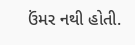ઉંમર નથી હોતી.